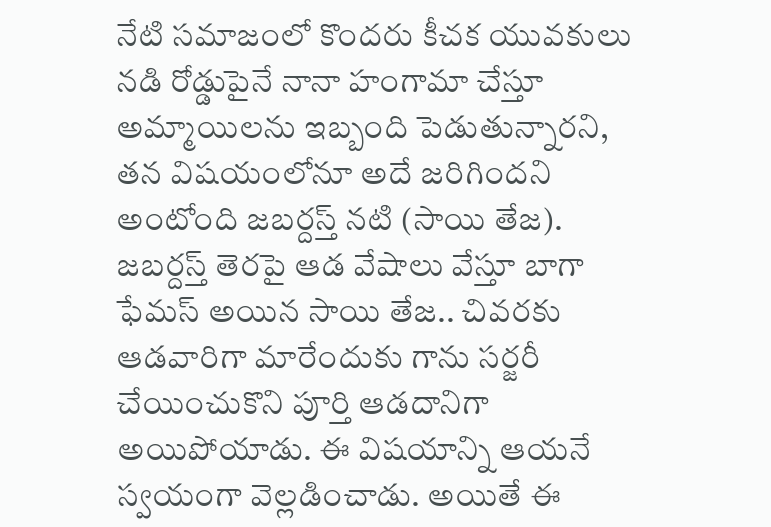నేటి సమాజంలో కొందరు కీచక యువకులు నడి రోడ్డుపైనే నానా హంగామా చేస్తూ అమ్మాయిలను ఇబ్బంది పెడుతున్నారని, తన విషయంలోనూ అదే జరిగిందని అంటోంది జబర్దస్త్ నటి (సాయి తేజ). జబర్దస్త్ తెరపై ఆడ వేషాలు వేస్తూ బాగా ఫేమస్ అయిన సాయి తేజ.. చివరకు ఆడవారిగా మారేందుకు గాను సర్జరీ చేయించుకొని పూర్తి ఆడదానిగా అయిపోయాడు. ఈ విషయాన్ని ఆయనే స్వయంగా వెల్లడించాడు. అయితే ఈ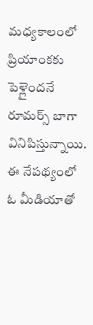మధ్యకాలంలో ప్రియాంకకు పెళ్లైందనే రూమర్స్ బాగా వినిపిస్తున్నాయి. ఈ నేపథ్యంలో ఓ మీడియాతో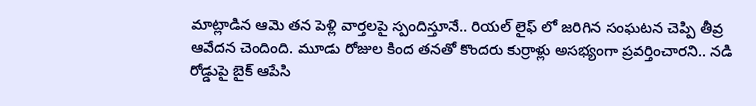మాట్లాడిన ఆమె తన పెళ్లి వార్తలపై స్పందిస్తూనే.. రియల్ లైఫ్ లో జరిగిన సంఘటన చెప్పి తీవ్ర ఆవేదన చెందింది. మూడు రోజుల కింద తనతో కొందరు కుర్రాళ్లు అసభ్యంగా ప్రవర్తించారని.. నడి రోడ్డుపై బైక్ ఆపేసి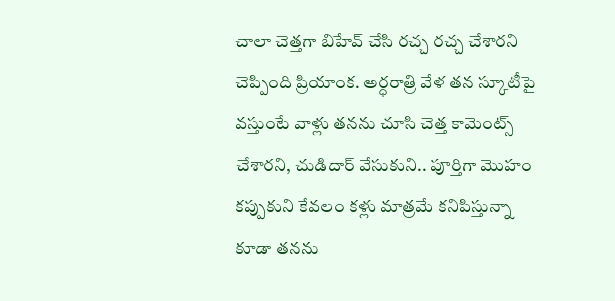చాలా చెత్తగా బిహేవ్ చేసి రచ్చ రచ్చ చేశారని చెప్పింది ప్రియాంక. అర్ధరాత్రి వేళ తన స్కూటీపై వస్తుంటే వాళ్లు తనను చూసి చెత్త కామెంట్స్ చేశారని, చుడిదార్ వేసుకుని.. పూర్తిగా మొహం కప్పుకుని కేవలం కళ్లు మాత్రమే కనిపిస్తున్నా కూడా తనను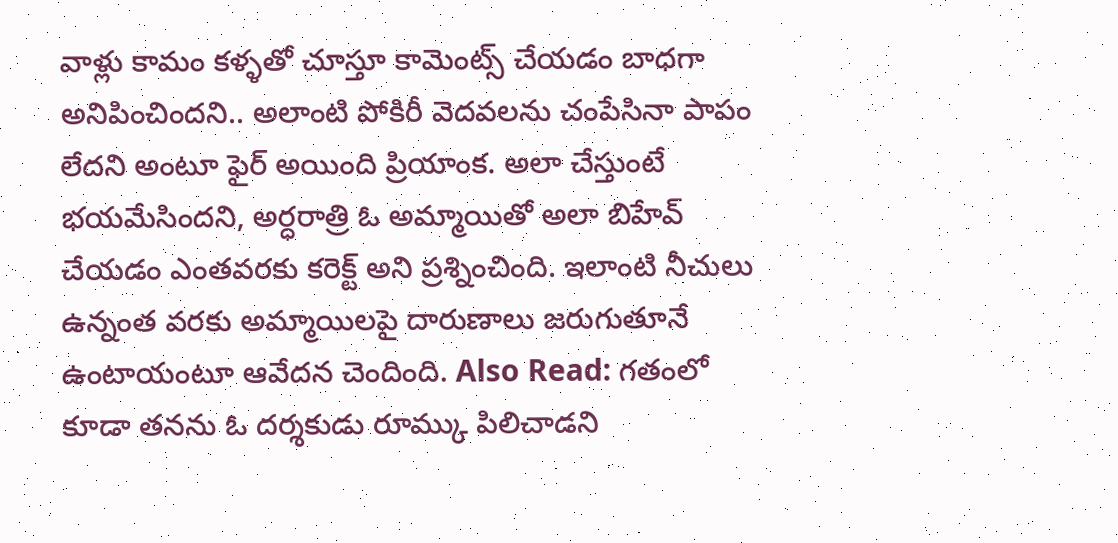వాళ్లు కామం కళ్ళతో చూస్తూ కామెంట్స్ చేయడం బాధగా అనిపించిందని.. అలాంటి పోకిరీ వెదవలను చంపేసినా పాపం లేదని అంటూ ఫైర్ అయింది ప్రియాంక. అలా చేస్తుంటే భయమేసిందని, అర్ధరాత్రి ఓ అమ్మాయితో అలా బిహేవ్ చేయడం ఎంతవరకు కరెక్ట్ అని ప్రశ్నించింది. ఇలాంటి నీచులు ఉన్నంత వరకు అమ్మాయిలపై దారుణాలు జరుగుతూనే ఉంటాయంటూ ఆవేదన చెందింది. Also Read: గతంలో కూడా తనను ఓ దర్శకుడు రూమ్కు పిలిచాడని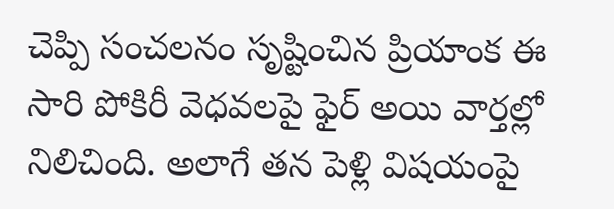చెప్పి సంచలనం సృష్టించిన ప్రియాంక ఈ సారి పోకిరీ వెధవలపై ఫైర్ అయి వార్తల్లో నిలిచింది. అలాగే తన పెళ్లి విషయంపై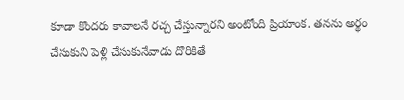కూడా కొందరు కావాలనే రచ్చ చేస్తున్నారని అంటోంది ప్రియాంక. తనను అర్థం చేసుకుని పెళ్లి చేసుకునేవాడు దొరికితే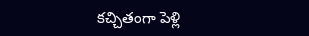కచ్చితంగా పెళ్లి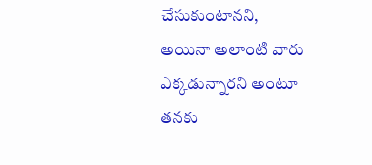చేసుకుంటానని, అయినా అలాంటి వారు ఎక్కడున్నారని అంటూ తనకు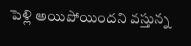పెళ్లి అయిపోయిందని వస్తున్న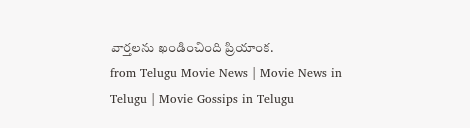వార్తలను ఖండించింది ప్రియాంక.
from Telugu Movie News | Movie News in Telugu | Movie Gossips in Telugu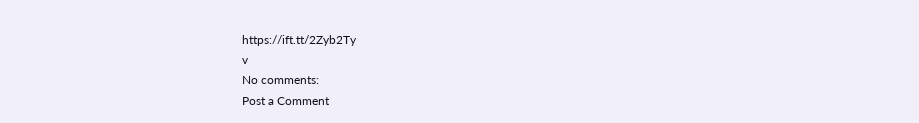https://ift.tt/2Zyb2Ty
v
No comments:
Post a Comment